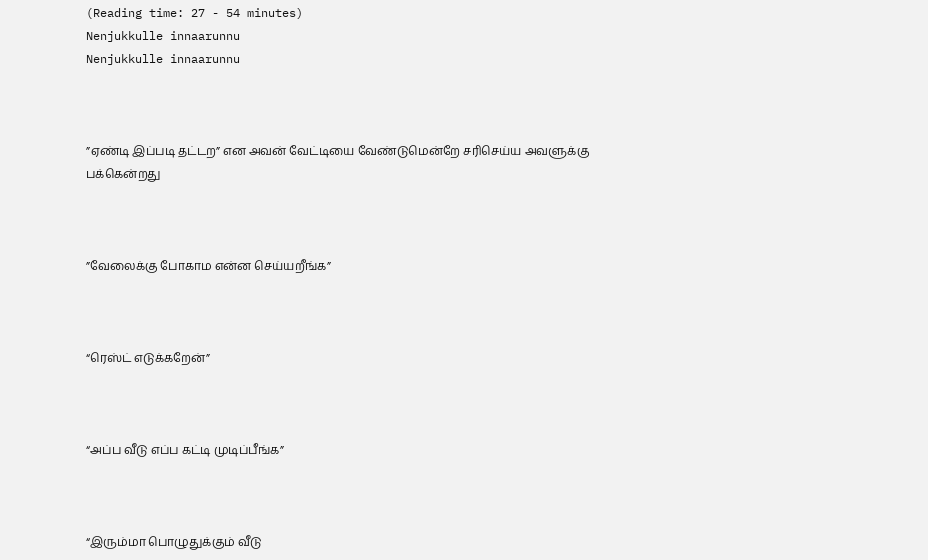(Reading time: 27 - 54 minutes)
Nenjukkulle innaarunnu
Nenjukkulle innaarunnu



”ஏண்டி இப்படி தட்டற” என அவன் வேட்டியை வேண்டுமென்றே சரிசெய்ய அவளுக்கு பக்கென்றது



”வேலைக்கு போகாம என்ன செய்யறீங்க”



“ரெஸ்ட் எடுக்கறேன்”



“அப்ப வீடு எப்ப கட்டி முடிப்பீங்க”



“இரும்மா பொழுதுக்கும் வீடு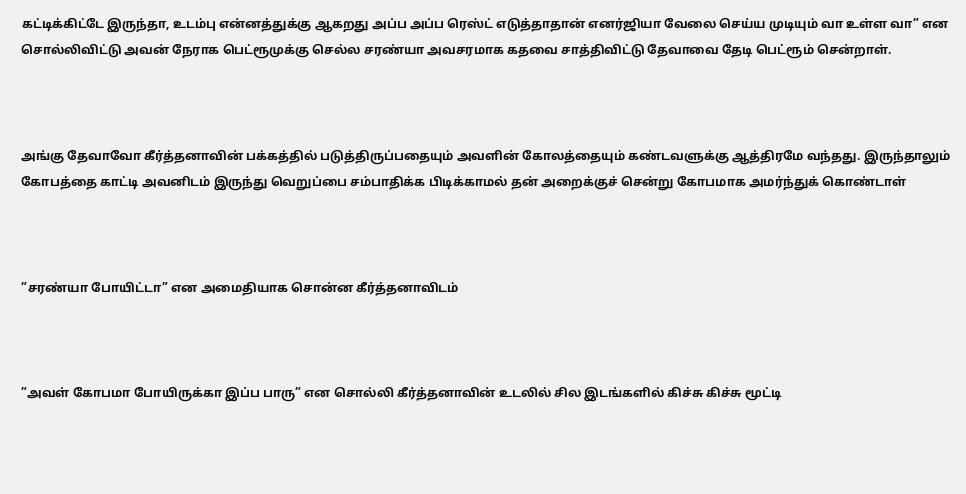கட்டிக்கிட்டே இருந்தா, உடம்பு என்னத்துக்கு ஆகறது அப்ப அப்ப ரெஸ்ட் எடுத்தாதான் எனர்ஜியா வேலை செய்ய முடியும் வா உள்ள வா” என சொல்லிவிட்டு அவன் நேராக பெட்ரூமுக்கு செல்ல சரண்யா அவசரமாக கதவை சாத்திவிட்டு தேவாவை தேடி பெட்ரூம் சென்றாள்.



அங்கு தேவாவோ கீர்த்தனாவின் பக்கத்தில் படுத்திருப்பதையும் அவளின் கோலத்தையும் கண்டவளுக்கு ஆத்திரமே வந்தது. இருந்தாலும் கோபத்தை காட்டி அவனிடம் இருந்து வெறுப்பை சம்பாதிக்க பிடிக்காமல் தன் அறைக்குச் சென்று கோபமாக அமர்ந்துக் கொண்டாள்



”சரண்யா போயிட்டா” என அமைதியாக சொன்ன கீர்த்தனாவிடம்



”அவள் கோபமா போயிருக்கா இப்ப பாரு” என சொல்லி கீர்த்தனாவின் உடலில் சில இடங்களில் கிச்சு கிச்சு மூட்டி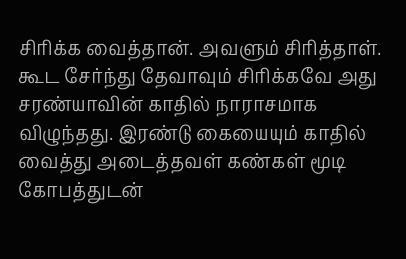சிரிக்க வைத்தான். அவளும் சிரித்தாள். கூட சேர்ந்து தேவாவும் சிரிக்கவே அது சரண்யாவின் காதில் நாராசமாக விழுந்தது. இரண்டு கையையும் காதில் வைத்து அடைத்தவள் கண்கள் மூடி கோபத்துடன்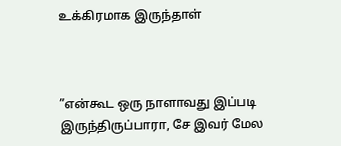உக்கிரமாக இருந்தாள்



”என்கூட ஒரு நாளாவது இப்படி  இருந்திருப்பாரா, சே இவர் மேல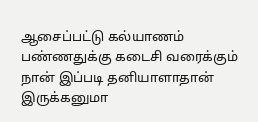ஆசைப்பட்டு கல்யாணம் பண்ணதுக்கு கடைசி வரைக்கும் நான் இப்படி தனியாளாதான் இருக்கனுமா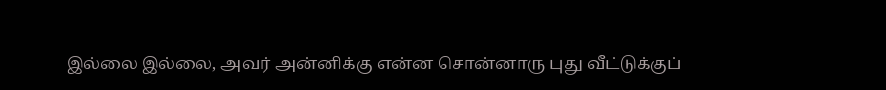இல்லை இல்லை, அவர் அன்னிக்கு என்ன சொன்னாரு புது வீட்டுக்குப்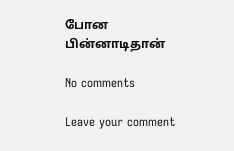போன பின்னாடிதான்

No comments

Leave your comment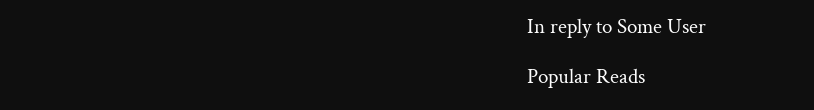In reply to Some User

Popular Reads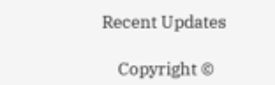Recent Updates

    Copyright ©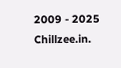2009 - 2025 Chillzee.in.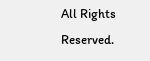All Rights Reserved.